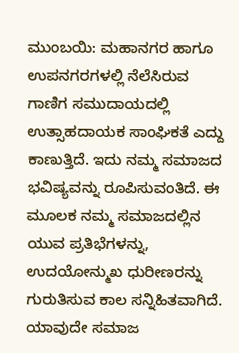ಮುಂಬಯಿ: ಮಹಾನಗರ ಹಾಗೂ ಉಪನಗರಗಳಲ್ಲಿ ನೆಲೆಸಿರುವ ಗಾಣಿಗ ಸಮುದಾಯದಲ್ಲಿ ಉತ್ಸಾಹದಾಯಕ ಸಾಂಘಿಕತೆ ಎದ್ದು ಕಾಣುತ್ತಿದೆ. ಇದು ನಮ್ಮ ಸಮಾಜದ ಭವಿಷ್ಯವನ್ನು ರೂಪಿಸುವಂತಿದೆ. ಈ ಮೂಲಕ ನಮ್ಮ ಸಮಾಜದಲ್ಲಿನ ಯುವ ಪ್ರತಿಭೆಗಳನ್ನು, ಉದಯೋನ್ಮುಖ ಧುರೀಣರನ್ನು ಗುರುತಿಸುವ ಕಾಲ ಸನ್ನಿಹಿತವಾಗಿದೆ. ಯಾವುದೇ ಸಮಾಜ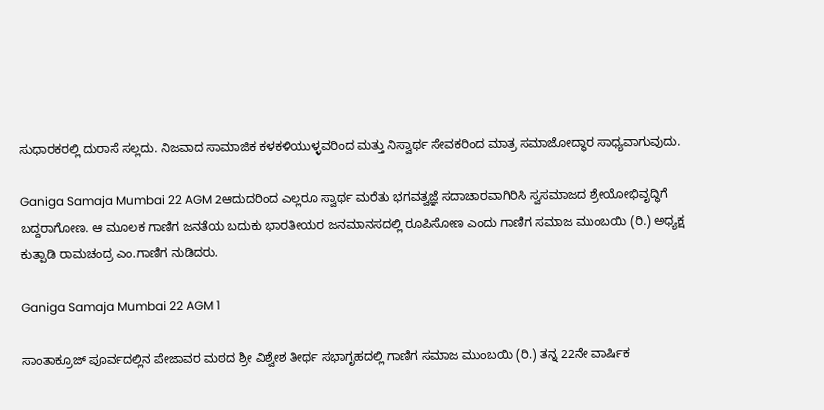ಸುಧಾರಕರಲ್ಲಿ ದುರಾಸೆ ಸಲ್ಲದು. ನಿಜವಾದ ಸಾಮಾಜಿಕ ಕಳಕಳಿಯುಳ್ಳವರಿಂದ ಮತ್ತು ನಿಸ್ವಾರ್ಥ ಸೇವಕರಿಂದ ಮಾತ್ರ ಸಮಾಜೋದ್ಧಾರ ಸಾಧ್ಯವಾಗುವುದು.

Ganiga Samaja Mumbai 22 AGM 2ಆದುದರಿಂದ ಎಲ್ಲರೂ ಸ್ವಾರ್ಥ ಮರೆತು ಭಗವತ್ವಜ್ಞೆ ಸದಾಚಾರವಾಗಿರಿಸಿ ಸ್ವಸಮಾಜದ ಶ್ರೇಯೋಭಿವೃದ್ಧಿಗೆ ಬದ್ದರಾಗೋಣ. ಆ ಮೂಲಕ ಗಾಣಿಗ ಜನತೆಯ ಬದುಕು ಭಾರತೀಯರ ಜನಮಾನಸದಲ್ಲಿ ರೂಪಿಸೋಣ ಎಂದು ಗಾಣಿಗ ಸಮಾಜ ಮುಂಬಯಿ (ರಿ.) ಅಧ್ಯಕ್ಷ ಕುತ್ಪಾಡಿ ರಾಮಚಂದ್ರ ಎಂ.ಗಾಣಿಗ ನುಡಿದರು.

Ganiga Samaja Mumbai 22 AGM 1

ಸಾಂತಾಕ್ರೂಜ್ ಪೂರ್ವದಲ್ಲಿನ ಪೇಜಾವರ ಮಠದ ಶ್ರೀ ವಿಶ್ವೇಶ ತೀರ್ಥ ಸಭಾಗೃಹದಲ್ಲಿ ಗಾಣಿಗ ಸಮಾಜ ಮುಂಬಯಿ (ರಿ.) ತನ್ನ 22ನೇ ವಾರ್ಷಿಕ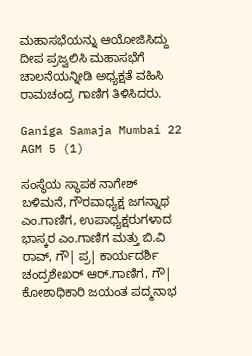ಮಹಾಸಭೆಯನ್ನು ಆಯೋಜಿಸಿದ್ದು ದೀಪ ಪ್ರಜ್ವಲಿಸಿ ಮಹಾಸಭೆಗೆ ಚಾಲನೆಯನ್ನೀಡಿ ಅಧ್ಯಕ್ಷತೆ ವಹಿಸಿ ರಾಮಚಂದ್ರ ಗಾಣಿಗ ತಿಳಿಸಿದರು.

Ganiga Samaja Mumbai 22 AGM 5 (1)

ಸಂಸ್ಥೆಯ ಸ್ಥಾಪಕ ನಾಗೇಶ್ ಬಳಿಮನೆ, ಗೌರವಾಧ್ಯಕ್ಷ ಜಗನ್ನಾಥ ಎಂ.ಗಾಣಿಗ, ಉಪಾಧ್ಯಕ್ಷರುಗಳಾದ ಭಾಸ್ಕರ ಎಂ.ಗಾಣಿಗ ಮತ್ತು ಬಿ.ವಿ ರಾವ್, ಗೌ| ಪ್ರ| ಕಾರ್ಯದರ್ಶಿ ಚಂದ್ರಶೇಖರ್ ಆರ್.ಗಾಣಿಗ, ಗೌ| ಕೋಶಾಧಿಕಾರಿ ಜಯಂತ ಪದ್ಮನಾಭ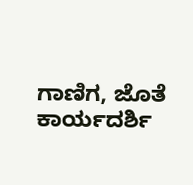ಗಾಣಿಗ, ಜೊತೆ ಕಾರ್ಯದರ್ಶಿ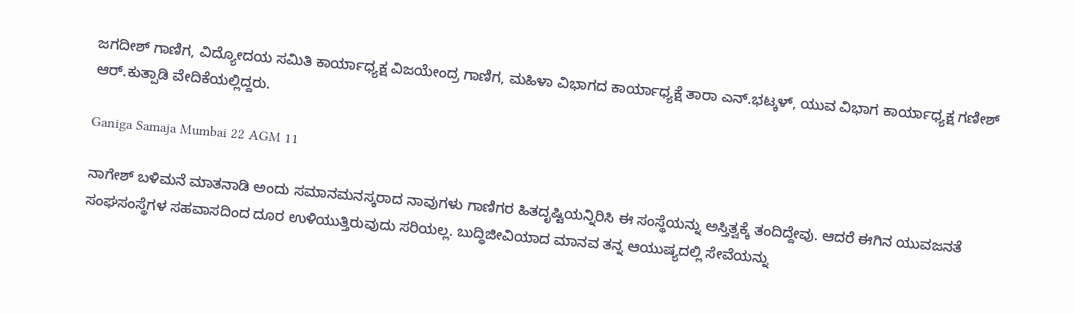ಜಗದೀಶ್ ಗಾಣಿಗ, ವಿದ್ಯೋದಯ ಸಮಿತಿ ಕಾರ್ಯಾಧ್ಯಕ್ಷ ವಿಜಯೇಂದ್ರ ಗಾಣಿಗ, ಮಹಿಳಾ ವಿಭಾಗದ ಕಾರ್ಯಾಧ್ಯಕ್ಷೆ ತಾರಾ ಎನ್.ಭಟ್ಕಳ್, ಯುವ ವಿಭಾಗ ಕಾರ್ಯಾಧ್ಯಕ್ಷ ಗಣೀಶ್ ಆರ್.ಕುತ್ಪಾಡಿ ವೇದಿಕೆಯಲ್ಲಿದ್ದರು.

Ganiga Samaja Mumbai 22 AGM 11

ನಾಗೇಶ್ ಬಳಿಮನೆ ಮಾತನಾಡಿ ಅಂದು ಸಮಾನಮನಸ್ಕರಾದ ನಾವುಗಳು ಗಾಣಿಗರ ಹಿತದೃಷ್ಟಿಯನ್ನಿರಿಸಿ ಈ ಸಂಸ್ಥೆಯನ್ನು ಅಸ್ತಿತ್ವಕ್ಕೆ ತಂದಿದ್ದೇವು. ಆದರೆ ಈಗಿನ ಯುವಜನತೆ ಸಂಘಸಂಸ್ಥೆಗಳ ಸಹವಾಸದಿಂದ ದೂರ ಉಳಿಯುತ್ತಿರುವುದು ಸರಿಯಲ್ಲ. ಬುದ್ಧಿಜೀವಿಯಾದ ಮಾನವ ತನ್ನ ಆಯುಷ್ಯದಲ್ಲಿ ಸೇವೆಯನ್ನು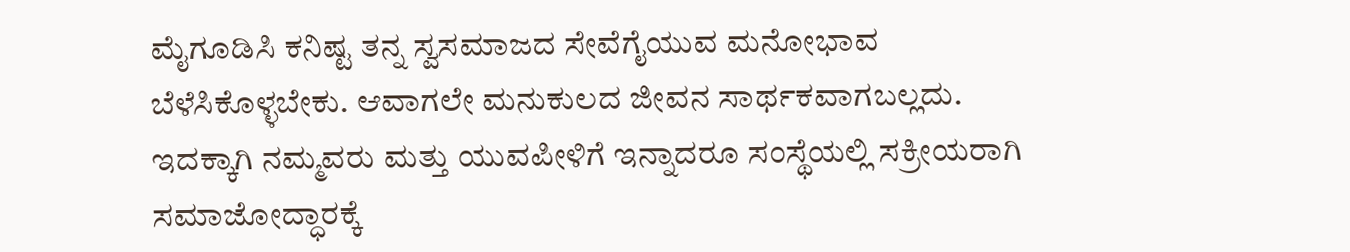ಮೈಗೂಡಿಸಿ ಕನಿಷ್ಟ ತನ್ನ ಸ್ವಸಮಾಜದ ಸೇವೆಗೈಯುವ ಮನೋಭಾವ ಬೆಳೆಸಿಕೊಳ್ಳಬೇಕು. ಆವಾಗಲೇ ಮನುಕುಲದ ಜೀವನ ಸಾರ್ಥಕವಾಗಬಲ್ಲದು. ಇದಕ್ಕಾಗಿ ನಮ್ಮವರು ಮತ್ತು ಯುವಪೀಳಿಗೆ ಇನ್ನಾದರೂ ಸಂಸ್ಥೆಯಲ್ಲಿ ಸಕ್ರೀಯರಾಗಿ ಸಮಾಜೋದ್ಧಾರಕ್ಕೆ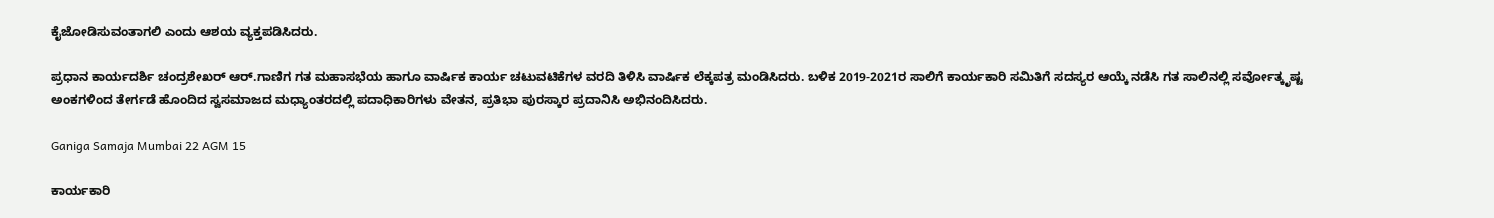ಕೈಜೋಡಿಸುವಂತಾಗಲಿ ಎಂದು ಆಶಯ ವ್ಯಕ್ತಪಡಿಸಿದರು.

ಪ್ರಧಾನ ಕಾರ್ಯದರ್ಶಿ ಚಂದ್ರಶೇಖರ್ ಆರ್.ಗಾಣಿಗ ಗತ ಮಹಾಸಭೆಯ ಹಾಗೂ ವಾರ್ಷಿಕ ಕಾರ್ಯ ಚಟುವಟಿಕೆಗಳ ವರದಿ ತಿಳಿಸಿ ವಾರ್ಷಿಕ ಲೆಕ್ಕಪತ್ರ ಮಂಡಿಸಿದರು. ಬಳಿಕ 2019-2021ರ ಸಾಲಿಗೆ ಕಾರ್ಯಕಾರಿ ಸಮಿತಿಗೆ ಸದಸ್ಯರ ಆಯ್ಕೆ ನಡೆಸಿ ಗತ ಸಾಲಿನಲ್ಲಿ ಸರ್ವೋತ್ಕೃಷ್ಟ ಅಂಕಗಳಿಂದ ತೇರ್ಗಡೆ ಹೊಂದಿದ ಸ್ವಸಮಾಜದ ಮಧ್ಯಾಂತರದಲ್ಲಿ ಪದಾಧಿಕಾರಿಗಳು ವೇತನ, ಪ್ರತಿಭಾ ಪುರಸ್ಕಾರ ಪ್ರದಾನಿಸಿ ಅಭಿನಂದಿಸಿದರು.

Ganiga Samaja Mumbai 22 AGM 15

ಕಾರ್ಯಕಾರಿ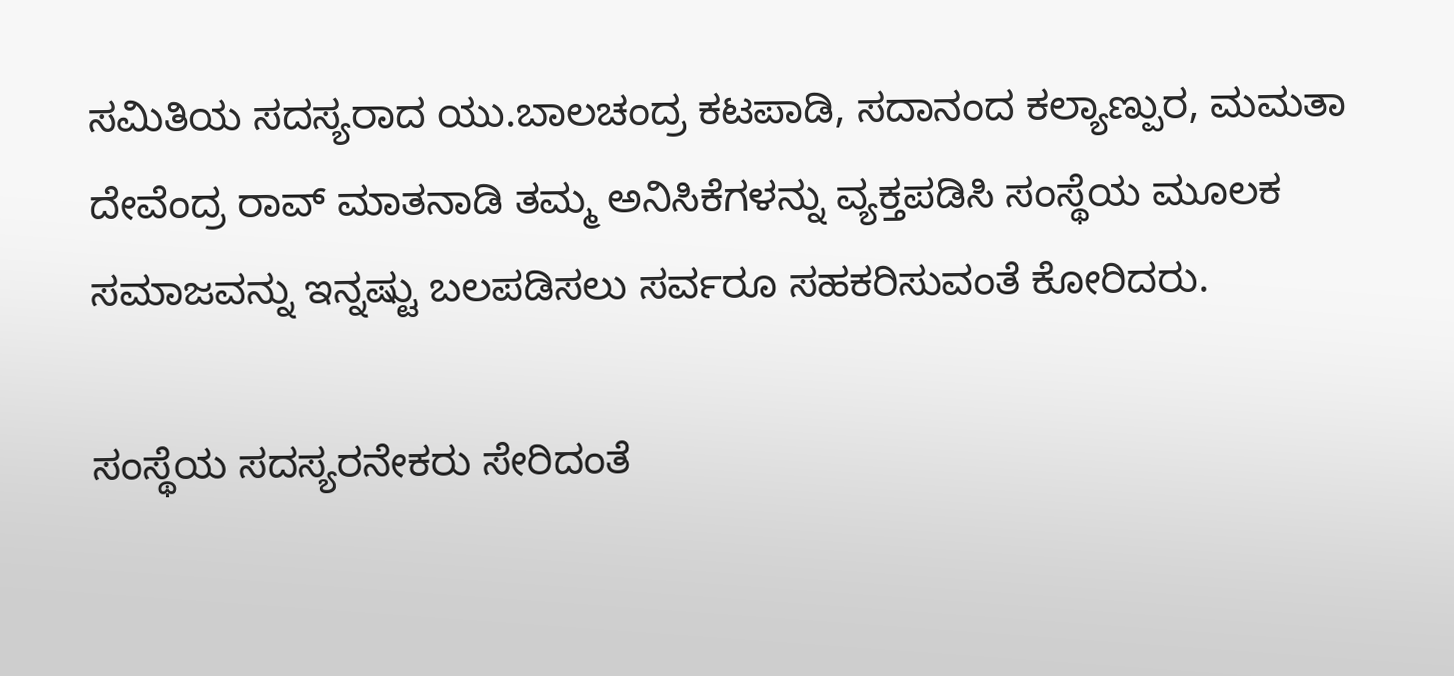ಸಮಿತಿಯ ಸದಸ್ಯರಾದ ಯು.ಬಾಲಚಂದ್ರ ಕಟಪಾಡಿ, ಸದಾನಂದ ಕಲ್ಯಾಣ್ಪುರ, ಮಮತಾ ದೇವೆಂದ್ರ ರಾವ್ ಮಾತನಾಡಿ ತಮ್ಮ ಅನಿಸಿಕೆಗಳನ್ನು ವ್ಯಕ್ತಪಡಿಸಿ ಸಂಸ್ಥೆಯ ಮೂಲಕ ಸಮಾಜವನ್ನು ಇನ್ನಷ್ಟು ಬಲಪಡಿಸಲು ಸರ್ವರೂ ಸಹಕರಿಸುವಂತೆ ಕೋರಿದರು.

ಸಂಸ್ಥೆಯ ಸದಸ್ಯರನೇಕರು ಸೇರಿದಂತೆ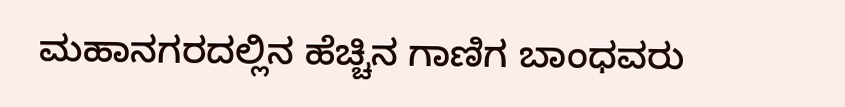ಮಹಾನಗರದಲ್ಲಿನ ಹೆಚ್ಚಿನ ಗಾಣಿಗ ಬಾಂಧವರು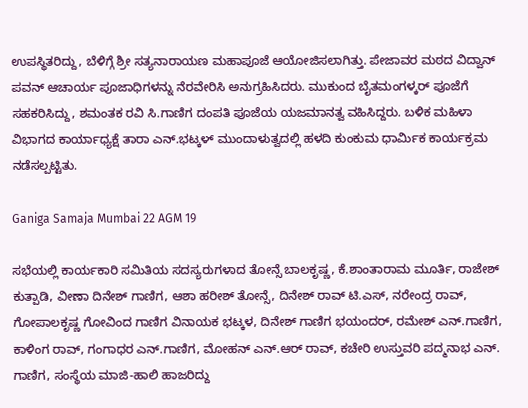ಉಪಸ್ಥಿತರಿದ್ದು, ಬೆಳಿಗ್ಗೆ ಶ್ರೀ ಸತ್ಯನಾರಾಯಣ ಮಹಾಪೂಜೆ ಆಯೋಜಿಸಲಾಗಿತ್ತು. ಪೇಜಾವರ ಮಠದ ವಿದ್ವಾನ್ ಪವನ್ ಆಚಾರ್ಯ ಪೂಜಾಧಿಗಳನ್ನು ನೆರವೇರಿಸಿ ಅನುಗ್ರಹಿಸಿದರು. ಮುಕುಂದ ಬೈತಮಂಗಳ್ಕರ್ ಪೂಜೆಗೆ ಸಹಕರಿಸಿದ್ದು, ಶಮಂತಕ ರವಿ ಸಿ.ಗಾಣಿಗ ದಂಪತಿ ಪೂಜೆಯ ಯಜಮಾನತ್ವ ವಹಿಸಿದ್ದರು. ಬಳಿಕ ಮಹಿಳಾ ವಿಭಾಗದ ಕಾರ್ಯಾಧ್ಯಕ್ಷೆ ತಾರಾ ಎನ್.ಭಟ್ಕಳ್ ಮುಂದಾಳುತ್ವದಲ್ಲಿ ಹಳದಿ ಕುಂಕುಮ ಧಾರ್ಮಿಕ ಕಾರ್ಯಕ್ರಮ ನಡೆಸಲ್ಪಟ್ಟಿತು.

Ganiga Samaja Mumbai 22 AGM 19

ಸಭೆಯಲ್ಲಿ ಕಾರ್ಯಕಾರಿ ಸಮಿತಿಯ ಸದಸ್ಯರುಗಳಾದ ತೋನ್ಸೆ ಬಾಲಕೃಷ್ಣ, ಕೆ.ಶಾಂತಾರಾಮ ಮೂರ್ತಿ, ರಾಜೇಶ್ ಕುತ್ಪಾಡಿ, ವೀಣಾ ದಿನೇಶ್ ಗಾಣಿಗ, ಆಶಾ ಹರೀಶ್ ತೋನ್ಸೆ, ದಿನೇಶ್ ರಾವ್ ಟಿ.ಎಸ್, ನರೇಂದ್ರ ರಾವ್, ಗೋಪಾಲಕೃಷ್ಣ ಗೋವಿಂದ ಗಾಣಿಗ ವಿನಾಯಕ ಭಟ್ಕಳ, ದಿನೇಶ್ ಗಾಣಿಗ ಭಯಂದರ್, ರಮೇಶ್ ಎನ್.ಗಾಣಿಗ, ಕಾಳಿಂಗ ರಾವ್, ಗಂಗಾಧರ ಎನ್.ಗಾಣಿಗ, ಮೋಹನ್ ಎನ್.ಆರ್ ರಾವ್, ಕಚೇರಿ ಉಸ್ತುವರಿ ಪದ್ಮನಾಭ ಎನ್. ಗಾಣಿಗ, ಸಂಸ್ಥೆಯ ಮಾಜಿ-ಹಾಲಿ ಹಾಜರಿದ್ದು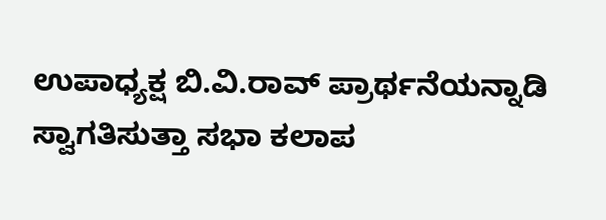ಉಪಾಧ್ಯಕ್ಷ ಬಿ.ವಿ.ರಾವ್ ಪ್ರಾರ್ಥನೆಯನ್ನಾಡಿ ಸ್ವಾಗತಿಸುತ್ತಾ ಸಭಾ ಕಲಾಪ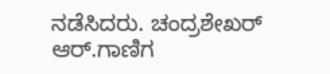ನಡೆಸಿದರು. ಚಂದ್ರಶೇಖರ್ ಆರ್.ಗಾಣಿಗ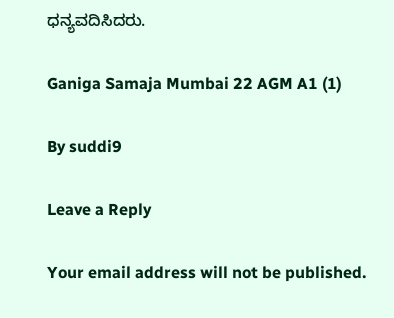ಧನ್ಯವದಿಸಿದರು.

Ganiga Samaja Mumbai 22 AGM A1 (1)

By suddi9

Leave a Reply

Your email address will not be published.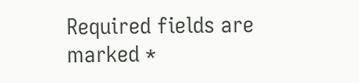Required fields are marked *